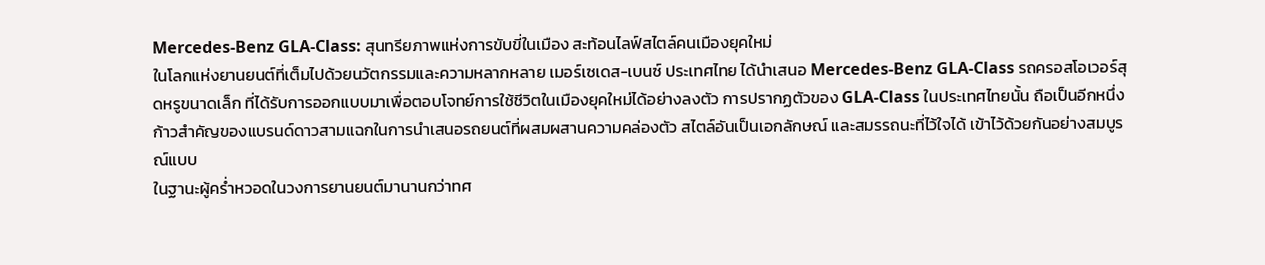Mercedes-Benz GLA-Class: สุนทรียภาพแห่งการขับขี่ในเมือง สะท้อนไลฟ์สไตล์คนเมืองยุคใหม่
ในโลกแห่งยานยนต์ที่เต็มไปด้วยนวัตกรรมและความหลากหลาย เมอร์เซเดส-เบนซ์ ประเทศไทย ได้นำเสนอ Mercedes-Benz GLA-Class รถครอสโอเวอร์สุดหรูขนาดเล็ก ที่ได้รับการออกแบบมาเพื่อตอบโจทย์การใช้ชีวิตในเมืองยุคใหม่ได้อย่างลงตัว การปรากฏตัวของ GLA-Class ในประเทศไทยนั้น ถือเป็นอีกหนึ่งก้าวสำคัญของแบรนด์ดาวสามแฉกในการนำเสนอรถยนต์ที่ผสมผสานความคล่องตัว สไตล์อันเป็นเอกลักษณ์ และสมรรถนะที่ไว้ใจได้ เข้าไว้ด้วยกันอย่างสมบูรณ์แบบ
ในฐานะผู้คร่ำหวอดในวงการยานยนต์มานานกว่าทศ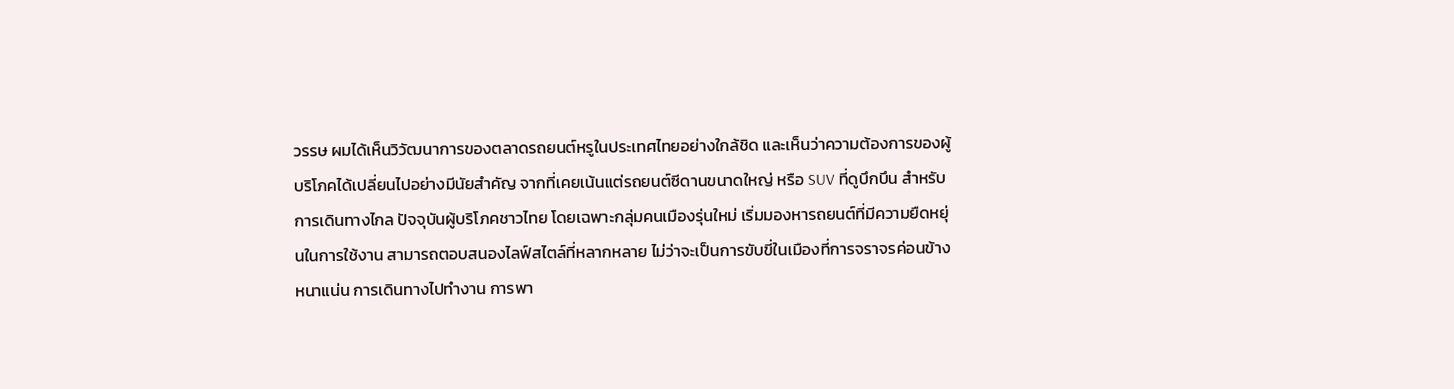วรรษ ผมได้เห็นวิวัฒนาการของตลาดรถยนต์หรูในประเทศไทยอย่างใกล้ชิด และเห็นว่าความต้องการของผู้บริโภคได้เปลี่ยนไปอย่างมีนัยสำคัญ จากที่เคยเน้นแต่รถยนต์ซีดานขนาดใหญ่ หรือ SUV ที่ดูบึกบึน สำหรับการเดินทางไกล ปัจจุบันผู้บริโภคชาวไทย โดยเฉพาะกลุ่มคนเมืองรุ่นใหม่ เริ่มมองหารถยนต์ที่มีความยืดหยุ่นในการใช้งาน สามารถตอบสนองไลฟ์สไตล์ที่หลากหลาย ไม่ว่าจะเป็นการขับขี่ในเมืองที่การจราจรค่อนข้างหนาแน่น การเดินทางไปทำงาน การพา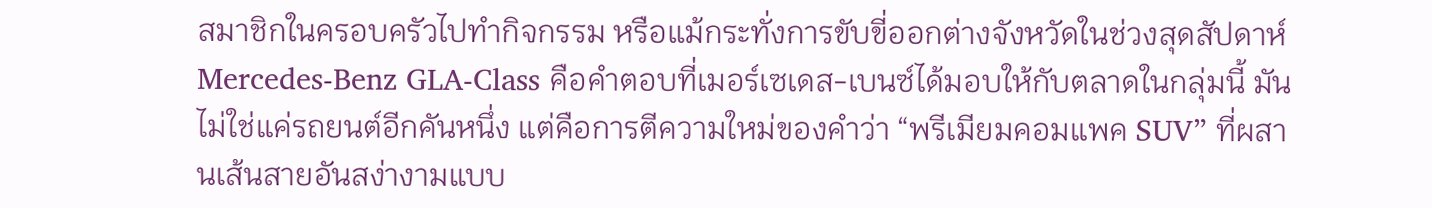สมาชิกในครอบครัวไปทำกิจกรรม หรือแม้กระทั่งการขับขี่ออกต่างจังหวัดในช่วงสุดสัปดาห์
Mercedes-Benz GLA-Class คือคำตอบที่เมอร์เซเดส-เบนซ์ได้มอบให้กับตลาดในกลุ่มนี้ มันไม่ใช่แค่รถยนต์อีกคันหนึ่ง แต่คือการตีความใหม่ของคำว่า “พรีเมียมคอมแพค SUV” ที่ผสานเส้นสายอันสง่างามแบบ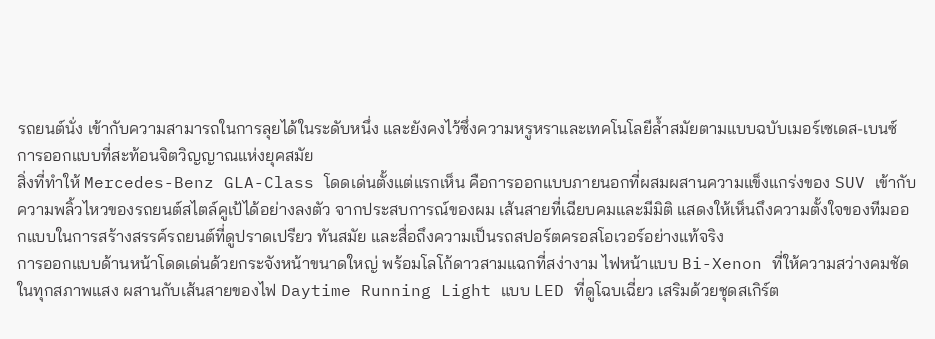รถยนต์นั่ง เข้ากับความสามารถในการลุยได้ในระดับหนึ่ง และยังคงไว้ซึ่งความหรูหราและเทคโนโลยีล้ำสมัยตามแบบฉบับเมอร์เซเดส-เบนซ์
การออกแบบที่สะท้อนจิตวิญญาณแห่งยุคสมัย
สิ่งที่ทำให้ Mercedes-Benz GLA-Class โดดเด่นตั้งแต่แรกเห็น คือการออกแบบภายนอกที่ผสมผสานความแข็งแกร่งของ SUV เข้ากับความพลิ้วไหวของรถยนต์สไตล์คูเป้ได้อย่างลงตัว จากประสบการณ์ของผม เส้นสายที่เฉียบคมและมีมิติ แสดงให้เห็นถึงความตั้งใจของทีมออกแบบในการสร้างสรรค์รถยนต์ที่ดูปราดเปรียว ทันสมัย และสื่อถึงความเป็นรถสปอร์ตครอสโอเวอร์อย่างแท้จริง
การออกแบบด้านหน้าโดดเด่นด้วยกระจังหน้าขนาดใหญ่ พร้อมโลโก้ดาวสามแฉกที่สง่างาม ไฟหน้าแบบ Bi-Xenon ที่ให้ความสว่างคมชัดในทุกสภาพแสง ผสานกับเส้นสายของไฟ Daytime Running Light แบบ LED ที่ดูโฉบเฉี่ยว เสริมด้วยชุดสเกิร์ต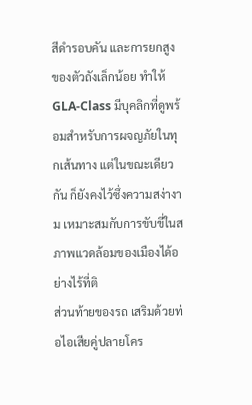สีดำรอบคัน และการยกสูงของตัวถังเล็กน้อย ทำให้ GLA-Class มีบุคลิกที่ดูพร้อมสำหรับการผจญภัยในทุกเส้นทาง แต่ในขณะเดียวกัน ก็ยังคงไว้ซึ่งความสง่างาม เหมาะสมกับการขับขี่ในสภาพแวดล้อมของเมืองได้อย่างไร้ที่ติ
ส่วนท้ายของรถ เสริมด้วยท่อไอเสียคู่ปลายโคร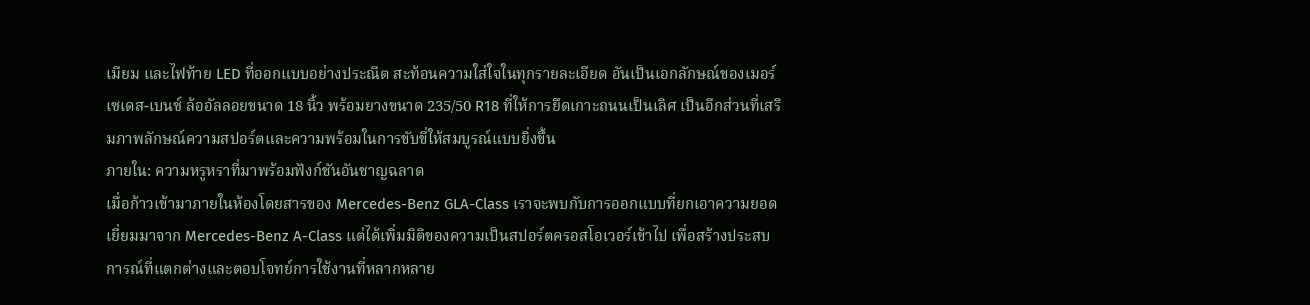เมียม และไฟท้าย LED ที่ออกแบบอย่างประณีต สะท้อนความใส่ใจในทุกรายละเอียด อันเป็นเอกลักษณ์ของเมอร์เซเดส-เบนซ์ ล้ออัลลอยขนาด 18 นิ้ว พร้อมยางขนาด 235/50 R18 ที่ให้การยึดเกาะถนนเป็นเลิศ เป็นอีกส่วนที่เสริมภาพลักษณ์ความสปอร์ตและความพร้อมในการขับขี่ให้สมบูรณ์แบบยิ่งขึ้น
ภายใน: ความหรูหราที่มาพร้อมฟังก์ชันอันชาญฉลาด
เมื่อก้าวเข้ามาภายในห้องโดยสารของ Mercedes-Benz GLA-Class เราจะพบกับการออกแบบที่ยกเอาความยอดเยี่ยมมาจาก Mercedes-Benz A-Class แต่ได้เพิ่มมิติของความเป็นสปอร์ตครอสโอเวอร์เข้าไป เพื่อสร้างประสบการณ์ที่แตกต่างและตอบโจทย์การใช้งานที่หลากหลาย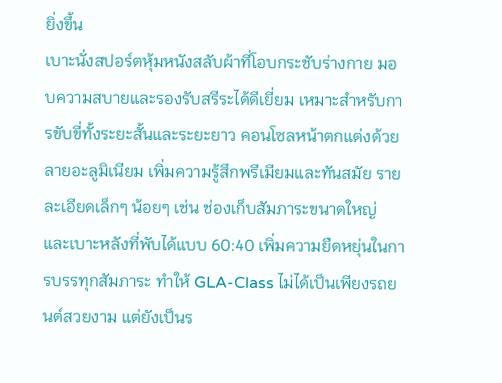ยิ่งขึ้น
เบาะนั่งสปอร์ตหุ้มหนังสลับผ้าที่โอบกระชับร่างกาย มอบความสบายและรองรับสรีระได้ดีเยี่ยม เหมาะสำหรับการขับขี่ทั้งระยะสั้นและระยะยาว คอนโซลหน้าตกแต่งด้วยลายอะลูมิเนียม เพิ่มความรู้สึกพรีเมียมและทันสมัย รายละเอียดเล็กๆ น้อยๆ เช่น ช่องเก็บสัมภาระขนาดใหญ่ และเบาะหลังที่พับได้แบบ 60:40 เพิ่มความยืดหยุ่นในการบรรทุกสัมภาระ ทำให้ GLA-Class ไม่ได้เป็นเพียงรถยนต์สวยงาม แต่ยังเป็นร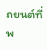ถยนต์ที่พ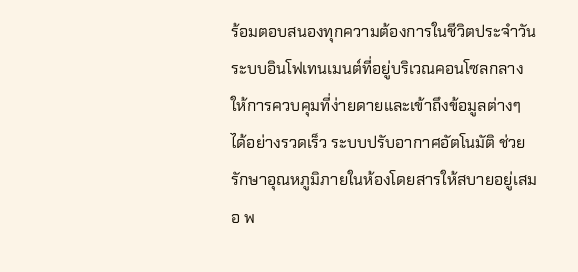ร้อมตอบสนองทุกความต้องการในชีวิตประจำวัน
ระบบอินโฟเทนเมนต์ที่อยู่บริเวณคอนโซลกลาง ให้การควบคุมที่ง่ายดายและเข้าถึงข้อมูลต่างๆ ได้อย่างรวดเร็ว ระบบปรับอากาศอัตโนมัติ ช่วยรักษาอุณหภูมิภายในห้องโดยสารให้สบายอยู่เสมอ พ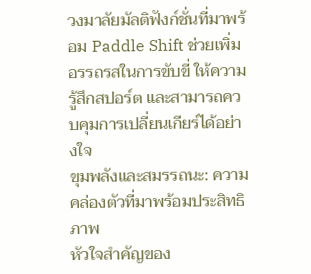วงมาลัยมัลติฟังก์ชั่นที่มาพร้อม Paddle Shift ช่วยเพิ่มอรรถรสในการขับขี่ ให้ความรู้สึกสปอร์ต และสามารถควบคุมการเปลี่ยนเกียร์ได้อย่างใจ
ขุมพลังและสมรรถนะ: ความคล่องตัวที่มาพร้อมประสิทธิภาพ
หัวใจสำคัญของ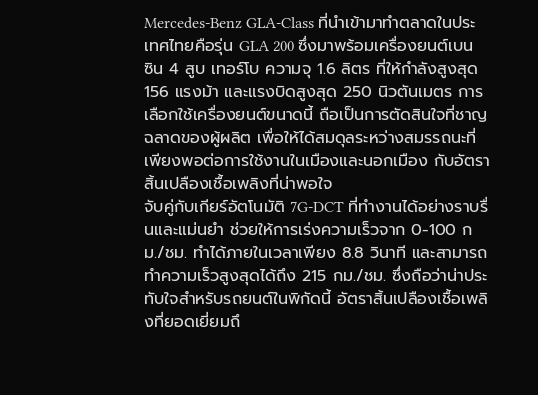Mercedes-Benz GLA-Class ที่นำเข้ามาทำตลาดในประเทศไทยคือรุ่น GLA 200 ซึ่งมาพร้อมเครื่องยนต์เบนซิน 4 สูบ เทอร์โบ ความจุ 1.6 ลิตร ที่ให้กำลังสูงสุด 156 แรงม้า และแรงบิดสูงสุด 250 นิวตันเมตร การเลือกใช้เครื่องยนต์ขนาดนี้ ถือเป็นการตัดสินใจที่ชาญฉลาดของผู้ผลิต เพื่อให้ได้สมดุลระหว่างสมรรถนะที่เพียงพอต่อการใช้งานในเมืองและนอกเมือง กับอัตราสิ้นเปลืองเชื้อเพลิงที่น่าพอใจ
จับคู่กับเกียร์อัตโนมัติ 7G-DCT ที่ทำงานได้อย่างราบรื่นและแม่นยำ ช่วยให้การเร่งความเร็วจาก 0-100 กม./ชม. ทำได้ภายในเวลาเพียง 8.8 วินาที และสามารถทำความเร็วสูงสุดได้ถึง 215 กม./ชม. ซึ่งถือว่าน่าประทับใจสำหรับรถยนต์ในพิกัดนี้ อัตราสิ้นเปลืองเชื้อเพลิงที่ยอดเยี่ยมถึ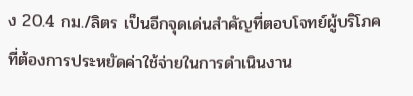ง 20.4 กม./ลิตร เป็นอีกจุดเด่นสำคัญที่ตอบโจทย์ผู้บริโภคที่ต้องการประหยัดค่าใช้จ่ายในการดำเนินงาน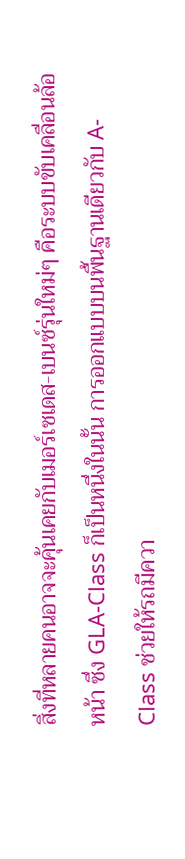สิ่งที่หลายคนอาจจะคุ้นเคยกับเมอร์เซเดส-เบนซ์รุ่นใหม่ๆ คือระบบขับเคลื่อนล้อหน้า ซึ่ง GLA-Class ก็เป็นหนึ่งในนั้น การออกแบบบนพื้นฐานเดียวกับ A-Class ช่วยให้รถมีควา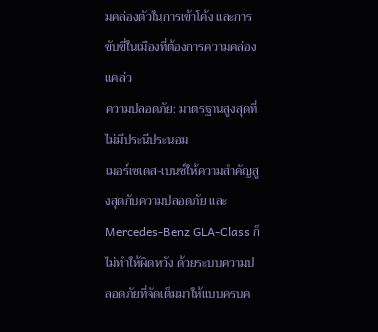มคล่องตัวในการเข้าโค้ง และการขับขี่ในเมืองที่ต้องการความคล่องแคล่ว
ความปลอดภัย: มาตรฐานสูงสุดที่ไม่มีประนีประนอม
เมอร์เซเดส-เบนซ์ให้ความสำคัญสูงสุดกับความปลอดภัย และ Mercedes-Benz GLA-Class ก็ไม่ทำให้ผิดหวัง ด้วยระบบความปลอดภัยที่จัดเต็มมาให้แบบครบค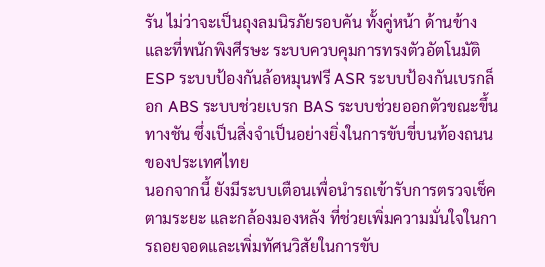รัน ไม่ว่าจะเป็นถุงลมนิรภัยรอบคัน ทั้งคู่หน้า ด้านข้าง และที่พนักพิงศีรษะ ระบบควบคุมการทรงตัวอัตโนมัติ ESP ระบบป้องกันล้อหมุนฟรี ASR ระบบป้องกันเบรกล็อก ABS ระบบช่วยเบรก BAS ระบบช่วยออกตัวขณะขึ้นทางชัน ซึ่งเป็นสิ่งจำเป็นอย่างยิ่งในการขับขี่บนท้องถนนของประเทศไทย
นอกจากนี้ ยังมีระบบเตือนเพื่อนำรถเข้ารับการตรวจเช็คตามระยะ และกล้องมองหลัง ที่ช่วยเพิ่มความมั่นใจในการถอยจอดและเพิ่มทัศนวิสัยในการขับ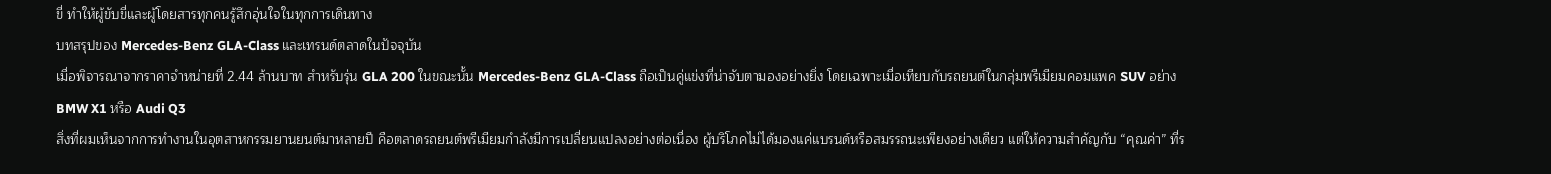ขี่ ทำให้ผู้ขับขี่และผู้โดยสารทุกคนรู้สึกอุ่นใจในทุกการเดินทาง
บทสรุปของ Mercedes-Benz GLA-Class และเทรนด์ตลาดในปัจจุบัน
เมื่อพิจารณาจากราคาจำหน่ายที่ 2.44 ล้านบาท สำหรับรุ่น GLA 200 ในขณะนั้น Mercedes-Benz GLA-Class ถือเป็นคู่แข่งที่น่าจับตามองอย่างยิ่ง โดยเฉพาะเมื่อเทียบกับรถยนต์ในกลุ่มพรีเมียมคอมแพค SUV อย่าง BMW X1 หรือ Audi Q3
สิ่งที่ผมเห็นจากการทำงานในอุตสาหกรรมยานยนต์มาหลายปี คือตลาดรถยนต์พรีเมียมกำลังมีการเปลี่ยนแปลงอย่างต่อเนื่อง ผู้บริโภคไม่ได้มองแค่แบรนด์หรือสมรรถนะเพียงอย่างเดียว แต่ให้ความสำคัญกับ “คุณค่า” ที่ร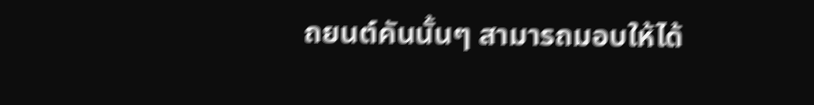ถยนต์คันนั้นๆ สามารถมอบให้ได้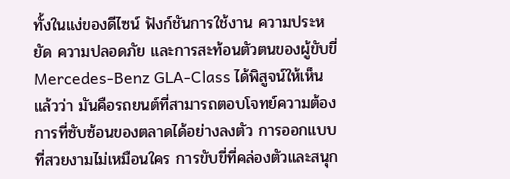ทั้งในแง่ของดีไซน์ ฟังก์ชันการใช้งาน ความประหยัด ความปลอดภัย และการสะท้อนตัวตนของผู้ขับขี่
Mercedes-Benz GLA-Class ได้พิสูจน์ให้เห็นแล้วว่า มันคือรถยนต์ที่สามารถตอบโจทย์ความต้องการที่ซับซ้อนของตลาดได้อย่างลงตัว การออกแบบที่สวยงามไม่เหมือนใคร การขับขี่ที่คล่องตัวและสนุก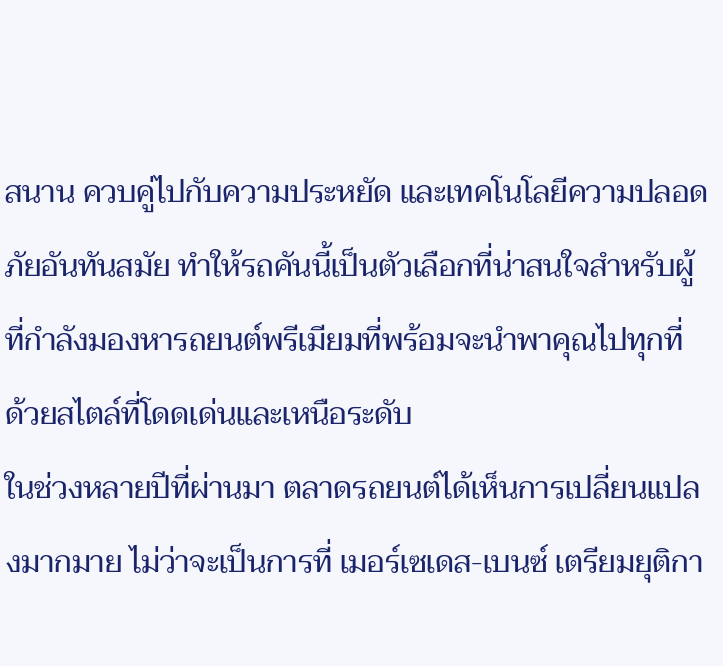สนาน ควบคู่ไปกับความประหยัด และเทคโนโลยีความปลอดภัยอันทันสมัย ทำให้รถคันนี้เป็นตัวเลือกที่น่าสนใจสำหรับผู้ที่กำลังมองหารถยนต์พรีเมียมที่พร้อมจะนำพาคุณไปทุกที่ ด้วยสไตล์ที่โดดเด่นและเหนือระดับ
ในช่วงหลายปีที่ผ่านมา ตลาดรถยนต์ได้เห็นการเปลี่ยนแปลงมากมาย ไม่ว่าจะเป็นการที่ เมอร์เซเดส-เบนซ์ เตรียมยุติกา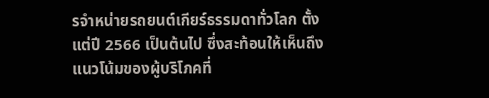รจำหน่ายรถยนต์เกียร์ธรรมดาทั่วโลก ตั้งแต่ปี 2566 เป็นต้นไป ซึ่งสะท้อนให้เห็นถึงแนวโน้มของผู้บริโภคที่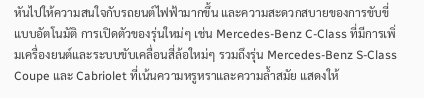หันไปให้ความสนใจกับรถยนต์ไฟฟ้ามากขึ้น และความสะดวกสบายของการขับขี่แบบอัตโนมัติ การเปิดตัวของรุ่นใหม่ๆ เช่น Mercedes-Benz C-Class ที่มีการเพิ่มเครื่องยนต์และระบบขับเคลื่อนสี่ล้อใหม่ๆ รวมถึงรุ่น Mercedes-Benz S-Class Coupe และ Cabriolet ที่เน้นความหรูหราและความล้ำสมัย แสดงให้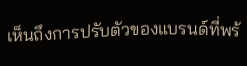เห็นถึงการปรับตัวของแบรนด์ที่พร้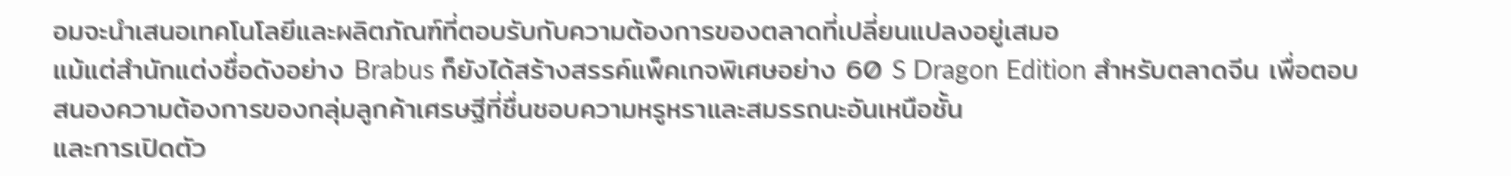อมจะนำเสนอเทคโนโลยีและผลิตภัณฑ์ที่ตอบรับกับความต้องการของตลาดที่เปลี่ยนแปลงอยู่เสมอ
แม้แต่สำนักแต่งชื่อดังอย่าง Brabus ก็ยังได้สร้างสรรค์แพ็คเกจพิเศษอย่าง 60 S Dragon Edition สำหรับตลาดจีน เพื่อตอบสนองความต้องการของกลุ่มลูกค้าเศรษฐีที่ชื่นชอบความหรูหราและสมรรถนะอันเหนือชั้น
และการเปิดตัว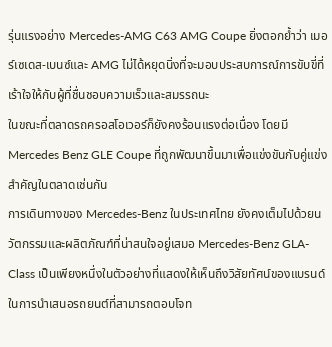รุ่นแรงอย่าง Mercedes-AMG C63 AMG Coupe ยิ่งตอกย้ำว่า เมอร์เซเดส-เบนซ์และ AMG ไม่ได้หยุดนิ่งที่จะมอบประสบการณ์การขับขี่ที่เร้าใจให้กับผู้ที่ชื่นชอบความเร็วและสมรรถนะ
ในขณะที่ตลาดรถครอสโอเวอร์ก็ยังคงร้อนแรงต่อเนื่อง โดยมี Mercedes Benz GLE Coupe ที่ถูกพัฒนาขึ้นมาเพื่อแข่งขันกับคู่แข่งสำคัญในตลาดเช่นกัน
การเดินทางของ Mercedes-Benz ในประเทศไทย ยังคงเต็มไปด้วยนวัตกรรมและผลิตภัณฑ์ที่น่าสนใจอยู่เสมอ Mercedes-Benz GLA-Class เป็นเพียงหนึ่งในตัวอย่างที่แสดงให้เห็นถึงวิสัยทัศน์ของแบรนด์ในการนำเสนอรถยนต์ที่สามารถตอบโจท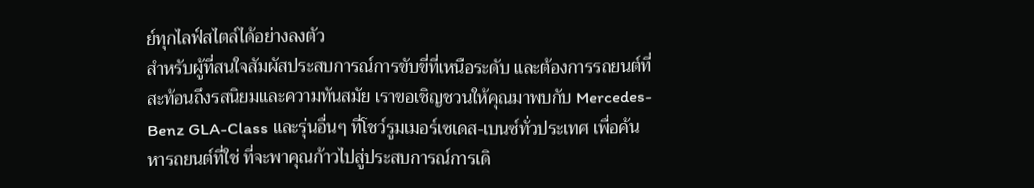ย์ทุกไลฟ์สไตล์ได้อย่างลงตัว
สำหรับผู้ที่สนใจสัมผัสประสบการณ์การขับขี่ที่เหนือระดับ และต้องการรถยนต์ที่สะท้อนถึงรสนิยมและความทันสมัย เราขอเชิญชวนให้คุณมาพบกับ Mercedes-Benz GLA-Class และรุ่นอื่นๆ ที่โชว์รูมเมอร์เซเดส-เบนซ์ทั่วประเทศ เพื่อค้นหารถยนต์ที่ใช่ ที่จะพาคุณก้าวไปสู่ประสบการณ์การเดิ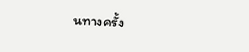นทางครั้ง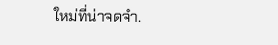ใหม่ที่น่าจดจำ.